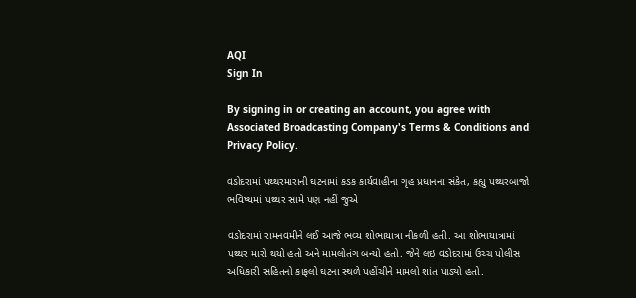AQI
Sign In

By signing in or creating an account, you agree with Associated Broadcasting Company's Terms & Conditions and Privacy Policy.

વડોદરામાં પથ્થરમારાની ઘટનામાં કડક કાર્યવાહીના ગૃહ પ્રધાનના સંકેત, કહ્યુ પથ્થરબાજો ભવિષ્યમાં પથ્થર સામે પણ નહીં જુએ

વડોદરામાં રામનવમીને લઈ આજે ભવ્ય શોભાયાત્રા નીકળી હતી. આ શોભાયાત્રામાં પથ્થર મારો થયો હતો અને મામલોતંગ બન્યો હતો. જેને લઇ વડોદરામાં ઉચ્ચ પોલીસ અધિકારી સહિતનો કાફલો ઘટના સ્થળે પહોંચીને મામલો શાંત પાડ્યો હતો.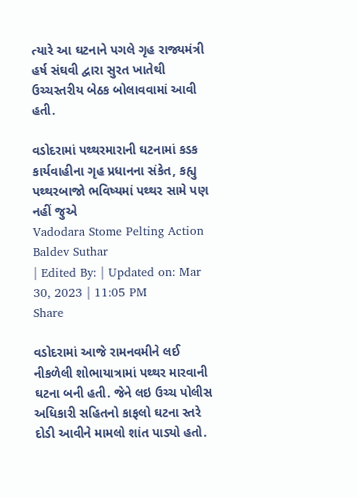ત્યારે આ ઘટનાને પગલે ગૃહ રાજ્યમંત્રી હર્ષ સંઘવી દ્વારા સુરત ખાતેથી ઉચ્ચસ્તરીય બેઠક બોલાવવામાં આવી હતી.

વડોદરામાં પથ્થરમારાની ઘટનામાં કડક કાર્યવાહીના ગૃહ પ્રધાનના સંકેત, કહ્યુ પથ્થરબાજો ભવિષ્યમાં પથ્થર સામે પણ નહીં જુએ
Vadodara Stome Pelting Action
Baldev Suthar
| Edited By: | Updated on: Mar 30, 2023 | 11:05 PM
Share

વડોદરામાં આજે રામનવમીને લઈ નીકળેલી શોભાયાત્રામાં પથ્થર મારવાની ઘટના બની હતી. જેને લઇ ઉચ્ચ પોલીસ અધિકારી સહિતનો કાફલો ઘટના સ્તરે દોડી આવીને મામલો શાંત પાડ્યો હતો.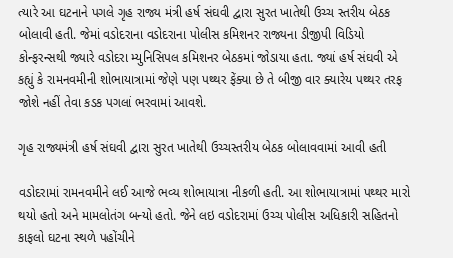ત્યારે આ ઘટનાને પગલે ગૃહ રાજ્ય મંત્રી હર્ષ સંઘવી દ્વારા સુરત ખાતેથી ઉચ્ચ સ્તરીય બેઠક બોલાવી હતી. જેમાં વડોદરાના વડોદરાના પોલીસ કમિશનર રાજ્યના ડીજીપી વિડિયો કોન્ફરન્સથી જ્યારે વડોદરા મ્યુનિસિપલ કમિશનર બેઠકમાં જોડાયા હતા. જ્યાં હર્ષ સંઘવી એ કહ્યું કે રામનવમીની શોભાયાત્રામાં જેણે પણ પથ્થર ફેંક્યા છે તે બીજી વાર ક્યારેય પથ્થર તરફ જોશે નહીં તેવા કડક પગલાં ભરવામાં આવશે.

ગૃહ રાજ્યમંત્રી હર્ષ સંઘવી દ્વારા સુરત ખાતેથી ઉચ્ચસ્તરીય બેઠક બોલાવવામાં આવી હતી

વડોદરામાં રામનવમીને લઈ આજે ભવ્ય શોભાયાત્રા નીકળી હતી. આ શોભાયાત્રામાં પથ્થર મારો થયો હતો અને મામલોતંગ બન્યો હતો. જેને લઇ વડોદરામાં ઉચ્ચ પોલીસ અધિકારી સહિતનો કાફલો ઘટના સ્થળે પહોંચીને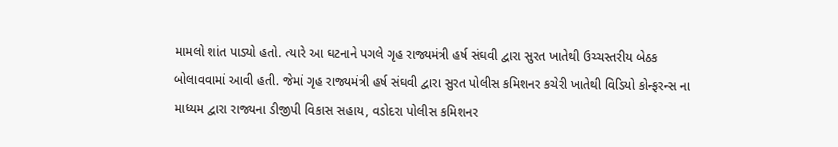મામલો શાંત પાડ્યો હતો. ત્યારે આ ઘટનાને પગલે ગૃહ રાજ્યમંત્રી હર્ષ સંઘવી દ્વારા સુરત ખાતેથી ઉચ્ચસ્તરીય બેઠક બોલાવવામાં આવી હતી. જેમાં ગૃહ રાજ્યમંત્રી હર્ષ સંઘવી દ્વારા સુરત પોલીસ કમિશનર કચેરી ખાતેથી વિડિયો કોન્ફરન્સ ના માધ્યમ દ્વારા રાજ્યના ડીજીપી વિકાસ સહાય, વડોદરા પોલીસ કમિશનર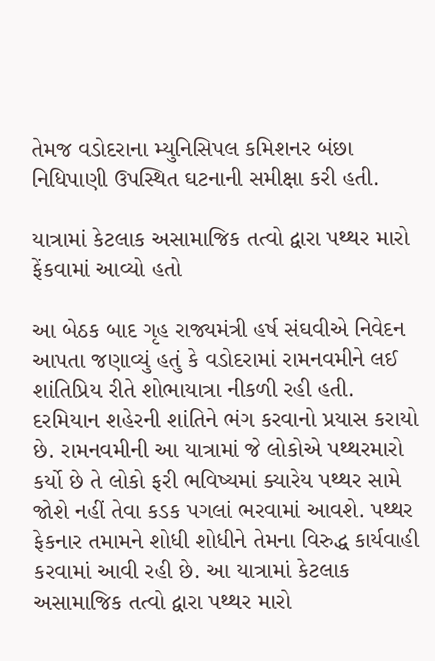તેમજ વડોદરાના મ્યુનિસિપલ કમિશનર બંછા નિધિપાણી ઉપસ્થિત ઘટનાની સમીક્ષા કરી હતી.

યાત્રામાં કેટલાક અસામાજિક તત્વો દ્વારા પથ્થર મારો ફેંકવામાં આવ્યો હતો

આ બેઠક બાદ ગૃહ રાજ્યમંત્રી હર્ષ સંઘવીએ નિવેદન આપતા જણાવ્યું હતું કે વડોદરામાં રામનવમીને લઈ શાંતિપ્રિય રીતે શોભાયાત્રા નીકળી રહી હતી. દરમિયાન શહેરની શાંતિને ભંગ કરવાનો પ્રયાસ કરાયો છે. રામનવમીની આ યાત્રામાં જે લોકોએ પથ્થરમારો કર્યો છે તે લોકો ફરી ભવિષ્યમાં ક્યારેય પથ્થર સામે જોશે નહીં તેવા કડક પગલાં ભરવામાં આવશે. પથ્થર ફેકનાર તમામને શોધી શોધીને તેમના વિરુદ્ધ કાર્યવાહી કરવામાં આવી રહી છે. આ યાત્રામાં કેટલાક અસામાજિક તત્વો દ્વારા પથ્થર મારો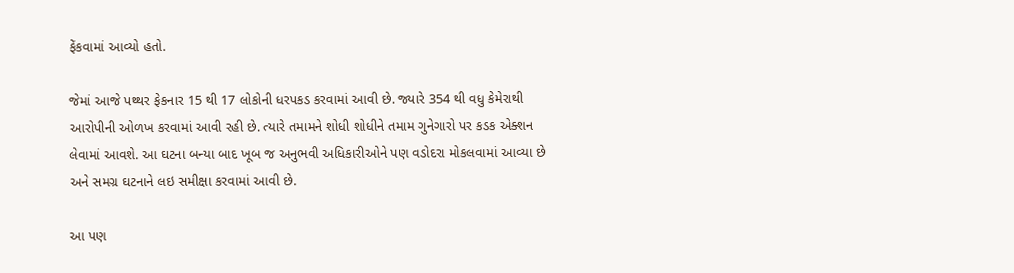ફેંકવામાં આવ્યો હતો.

જેમાં આજે પથ્થર ફેકનાર 15 થી 17 લોકોની ધરપકડ કરવામાં આવી છે. જ્યારે 354 થી વધુ કેમેરાથી આરોપીની ઓળખ કરવામાં આવી રહી છે. ત્યારે તમામને શોધી શોધીને તમામ ગુનેગારો પર કડક એક્શન લેવામાં આવશે. આ ઘટના બન્યા બાદ ખૂબ જ અનુભવી અધિકારીઓને પણ વડોદરા મોકલવામાં આવ્યા છે અને સમગ્ર ઘટનાને લઇ સમીક્ષા કરવામાં આવી છે.

આ પણ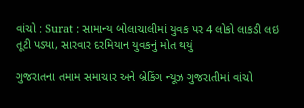વાંચો : Surat : સામાન્ય બોલાચાલીમાં યુવક પર 4 લોકો લાકડી લઇ તૂટી પડ્યા, સારવાર દરમિયાન યુવકનું મોત થયું

ગુજરાતના તમામ સમાચાર અને બ્રેકિંગ ન્યૂઝ ગુજરાતીમાં વાંચો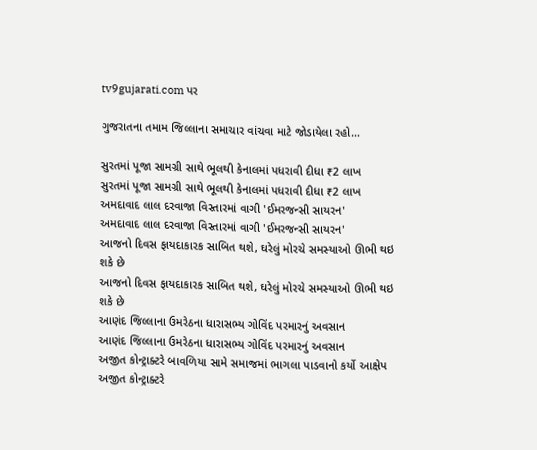tv9gujarati.com પર

ગુજરાતના તમામ જિલ્લાના સમાચાર વાંચવા માટે જોડાયેલા રહો…

સુરતમાં પૂજા સામગ્રી સાથે ભૂલથી કેનાલમાં પધરાવી દીધા ₹2 લાખ
સુરતમાં પૂજા સામગ્રી સાથે ભૂલથી કેનાલમાં પધરાવી દીધા ₹2 લાખ
અમદાવાદ લાલ દરવાજા વિસ્તારમાં વાગી 'ઈમરજન્સી સાયરન'
અમદાવાદ લાલ દરવાજા વિસ્તારમાં વાગી 'ઈમરજન્સી સાયરન'
આજનો દિવસ ફાયદાકારક સાબિત થશે, ઘરેલું મોરચે સમસ્યાઓ ઊભી થઇ શકે છે
આજનો દિવસ ફાયદાકારક સાબિત થશે, ઘરેલું મોરચે સમસ્યાઓ ઊભી થઇ શકે છે
આણંદ જિલ્લાના ઉમરેઠના ધારાસભ્ય ગોવિંદ પરમારનું અવસાન
આણંદ જિલ્લાના ઉમરેઠના ધારાસભ્ય ગોવિંદ પરમારનું અવસાન
અજીત કોન્ટ્રાક્ટરે બાવળિયા સામે સમાજમાં ભાગલા પાડવાનો કર્યો આક્ષેપ
અજીત કોન્ટ્રાક્ટરે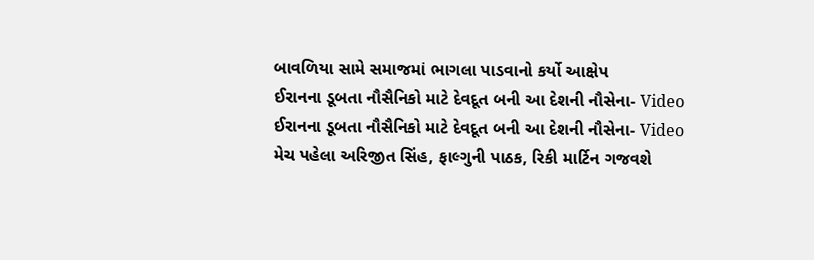બાવળિયા સામે સમાજમાં ભાગલા પાડવાનો કર્યો આક્ષેપ
ઈરાનના ડૂબતા નૌસૈનિકો માટે દેવદૂત બની આ દેશની નૌસેના- Video
ઈરાનના ડૂબતા નૌસૈનિકો માટે દેવદૂત બની આ દેશની નૌસેના- Video
મેચ પહેલા અરિજીત સિંહ, ફાલ્ગુની પાઠક, રિકી માર્ટિન ગજવશે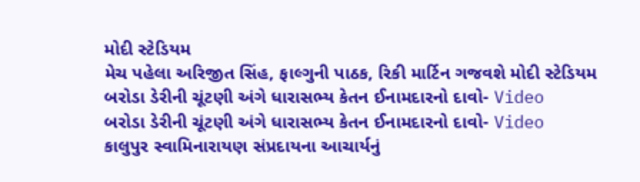મોદી સ્ટેડિયમ
મેચ પહેલા અરિજીત સિંહ, ફાલ્ગુની પાઠક, રિકી માર્ટિન ગજવશે મોદી સ્ટેડિયમ
બરોડા ડેરીની ચૂંટણી અંગે ધારાસભ્ય કેતન ઈનામદારનો દાવો- Video
બરોડા ડેરીની ચૂંટણી અંગે ધારાસભ્ય કેતન ઈનામદારનો દાવો- Video
કાલુપુર સ્વામિનારાયણ સંપ્રદાયના આચાર્યનું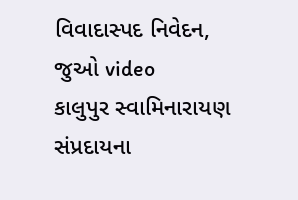વિવાદાસ્પદ નિવેદન, જુઓ video
કાલુપુર સ્વામિનારાયણ સંપ્રદાયના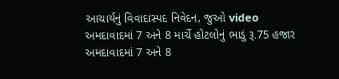આચાર્યનું વિવાદાસ્પદ નિવેદન, જુઓ video
અમદાવાદમાં 7 અને 8 માર્ચે હોટલોનું ભાડું રૂ.75 હજાર
અમદાવાદમાં 7 અને 8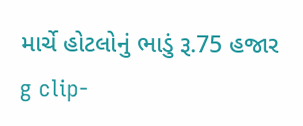માર્ચે હોટલોનું ભાડું રૂ.75 હજાર
g clip-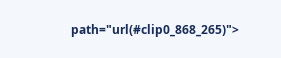path="url(#clip0_868_265)">